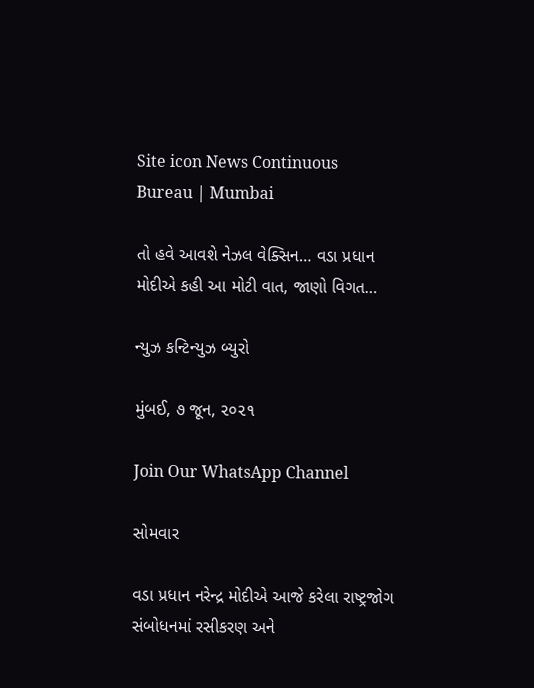Site icon News Continuous Bureau | Mumbai

તો હવે આવશે નેઝલ વેક્સિન… વડા પ્રધાન મોદીએ કહી આ મોટી વાત, જાણો વિગત…

ન્યુઝ કન્ટિન્યુઝ બ્યુરો

મુંબઈ, ૭ જૂન, ૨૦૨૧

Join Our WhatsApp Channel

સોમવાર

વડા પ્રધાન નરેન્દ્ર મોદીએ આજે કરેલા રાષ્ટ્રજોગ સંબોધનમાં રસીકરણ અને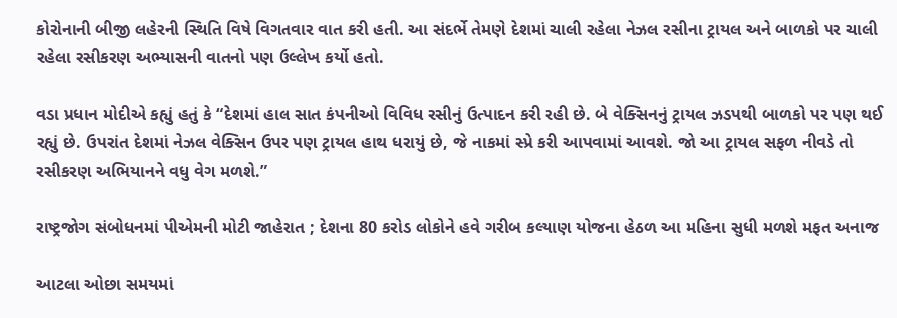કોરોનાની બીજી લહેરની સ્થિતિ વિષે વિગતવાર વાત કરી હતી. આ સંદર્ભે તેમણે દેશમાં ચાલી રહેલા નેઝલ રસીના ટ્રાયલ અને બાળકો પર ચાલી રહેલા રસીકરણ અભ્યાસની વાતનો પણ ઉલ્લેખ કર્યો હતો.

વડા પ્રધાન મોદીએ કહ્યું હતું કે “દેશમાં હાલ સાત કંપનીઓ વિવિધ રસીનું ઉત્પાદન કરી રહી છે. બે વેક્સિનનું ટ્રાયલ ઝડપથી બાળકો પર પણ થઈ રહ્યું છે. ઉપરાંત દેશમાં નેઝલ વેક્સિન ઉપર પણ ટ્રાયલ હાથ ધરાયું છે, જે નાકમાં સ્પ્રે કરી આપવામાં આવશે. જો આ ટ્રાયલ સફળ નીવડે તો રસીકરણ અભિયાનને વધુ વેગ મળશે.”

રાષ્ટ્રજોગ સંબોધનમાં પીએમની મોટી જાહેરાત ; દેશના 80 કરોડ લોકોને હવે ગરીબ કલ્યાણ યોજના હેઠળ આ મહિના સુધી મળશે મફત અનાજ

આટલા ઓછા સમયમાં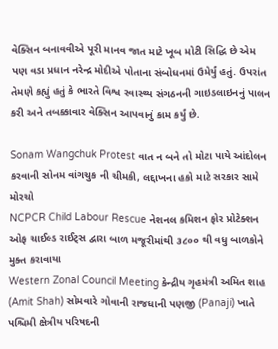વેક્સિન બનાવવીએ પૂરી માનવ જાત માટે ખૂબ મોટી સિદ્ધિ છે એમ પણ વડા પ્રધાન નરેન્દ્ર મોદીએ પોતાના સંબોધનમાં ઉમેર્યું હતું. ઉપરાંત તેમણે કહ્યું હતું કે ભારતે વિશ્વ સ્વાસ્થ્ય સંગઠનની ગાઇડલાઇનનું પાલન કરી અને તબક્કાવાર વેક્સિન આપવાનું કામ કર્યું છે.

Sonam Wangchuk Protest વાત ન બને તો મોટા પાયે આંદોલન કરવાની સોનમ વાંગચુક ની ચીમકી, લદ્દાખના હકો માટે સરકાર સામે મોરચો
NCPCR Child Labour Rescue નેશનલ કમિશન ફોર પ્રોટેક્શન ઓફ ચાઈલ્ડ રાઈટ્સ દ્વારા બાળ મજૂરીમાંથી ૩૮૦૦ થી વધુ બાળકોને મુક્ત કરાવાયા
Western Zonal Council Meeting કેન્દ્રીય ગૃહમંત્રી અમિત શાહ (Amit Shah) સોમવારે ગોવાની રાજધાની પણજી (Panaji) ખાતે પશ્ચિમી ક્ષેત્રીય પરિષદની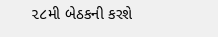૨૮મી બેઠકની કરશે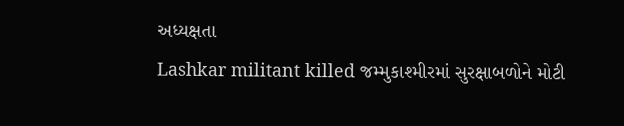અધ્યક્ષતા
Lashkar militant killed જમ્મુકાશ્મીરમાં સુરક્ષાબળોને મોટી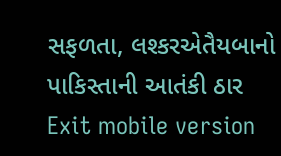સફળતા, લશ્કરએતૈયબાનો પાકિસ્તાની આતંકી ઠાર
Exit mobile version